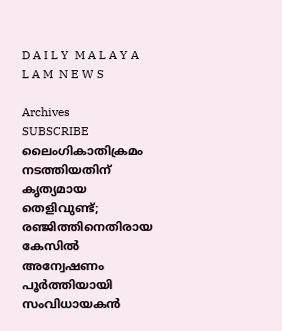D A I L Y  M A L A Y A L A M  N E W S

Archives
SUBSCRIBE
ലൈംഗികാതിക്രമം നടത്തിയതിന് കൃത്യമായ തെളിവുണ്ട്; രഞ്ജിത്തിനെതിരായ കേസിൽ അന്വേഷണം പൂർത്തിയായി
സംവിധായകൻ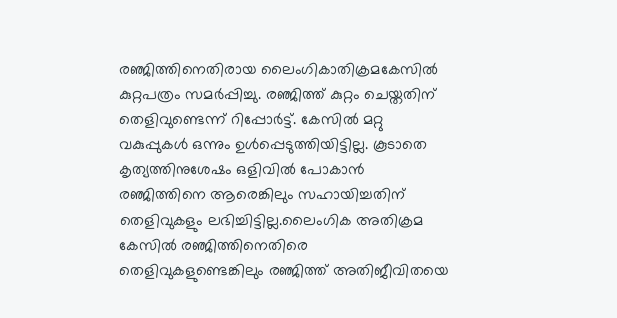രഞ്ജിത്തിനെതിരായ ലൈംഗികാതിക്രമകേസിൽ കുറ്റപത്രം സമർപ്പിച്ചു. രഞ്ജിത്ത് കുറ്റം ചെയ്തതിന് തെളിവുണ്ടെന്ന് റിപ്പോർട്ട്. കേസിൽ മറ്റു വകുപ്പുകൾ ഒന്നും ഉൾപ്പെടുത്തിയിട്ടില്ല. കൂടാതെ കൃത്യത്തിനുശേഷം ഒളിവിൽ പോകാൻ രഞ്ജിത്തിനെ ആരെങ്കിലും സഹായിച്ചതിന് തെളിവുകളും ലഭിച്ചിട്ടില്ല.ലൈംഗിക അതിക്രമ കേസില്‍ രഞ്ജിത്തിനെതിരെ തെളിവുകളുണ്ടെങ്കിലും രഞ്ജിത്ത് അതിജീവിതയെ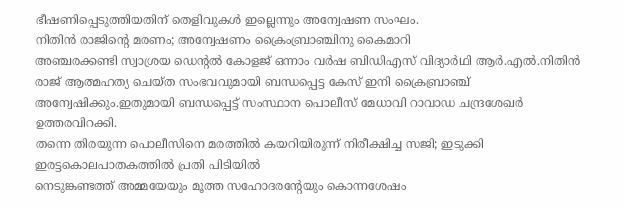ഭീഷണിപ്പെടുത്തിയതിന് തെളിവുകൾ ഇല്ലെന്നും അന്വേഷണ സംഘം.
നിതിന്‍ രാജിന്റെ മരണം; അന്വേഷണം ക്രൈംബ്രാഞ്ചിനു കൈമാറി
അഞ്ചരക്കണ്ടി സ്വാശ്രയ ഡെന്റല്‍ കോളജ് ഒന്നാം വര്‍ഷ ബിഡിഎസ് വിദ്യാര്‍ഥി ആര്‍.എല്‍.നിതിന്‍ രാജ് ആത്മഹത്യ ചെയ്ത സംഭവവുമായി ബന്ധപ്പെട്ട കേസ് ഇനി ക്രൈബ്രാഞ്ച് അന്വേഷിക്കും.ഇതുമായി ബന്ധപ്പെട്ട് സംസ്ഥാന പൊലീസ് മേധാവി റാവാഡ ചന്ദ്രശേഖര്‍ ഉത്തരവിറക്കി.
തന്നെ തിരയുന്ന പൊലീസിനെ മരത്തിൽ കയറിയിരുന്ന് നിരീക്ഷിച്ച സജി; ഇടുക്കി ഇരട്ടകൊലപാതകത്തിൽ പ്രതി പിടിയിൽ
നെടുങ്കണ്ടത്ത് അമ്മയേയും മൂത്ത സഹോദരന്റേയും കൊന്നശേഷം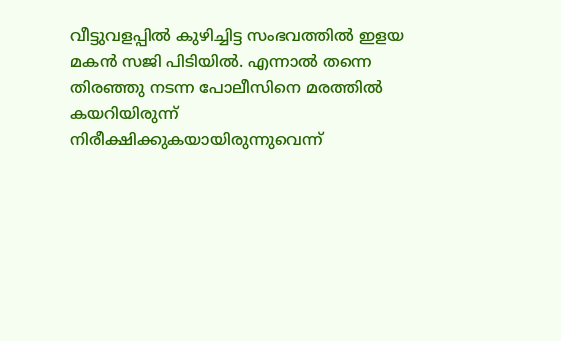വീട്ടുവളപ്പിൽ കുഴിച്ചിട്ട സംഭവത്തിൽ ഇളയ മകൻ സജി പിടിയിൽ. എന്നാൽ തന്നെ തിരഞ്ഞു നടന്ന പോലീസിനെ മരത്തിൽ കയറിയിരുന്ന് നിരീക്ഷിക്കുകയായിരുന്നുവെന്ന്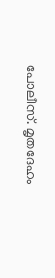പോലീസ്. മൃതദേഹം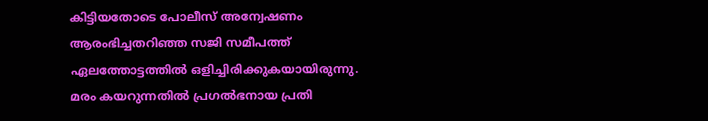കിട്ടിയതോടെ പോലീസ് അന്വേഷണം ആരംഭിച്ചതറിഞ്ഞ സജി സമീപത്ത് ഏലത്തോട്ടത്തിൽ ഒളിച്ചിരിക്കുകയായിരുന്നു. മരം കയറുന്നതിൽ പ്രഗൽഭനായ പ്രതി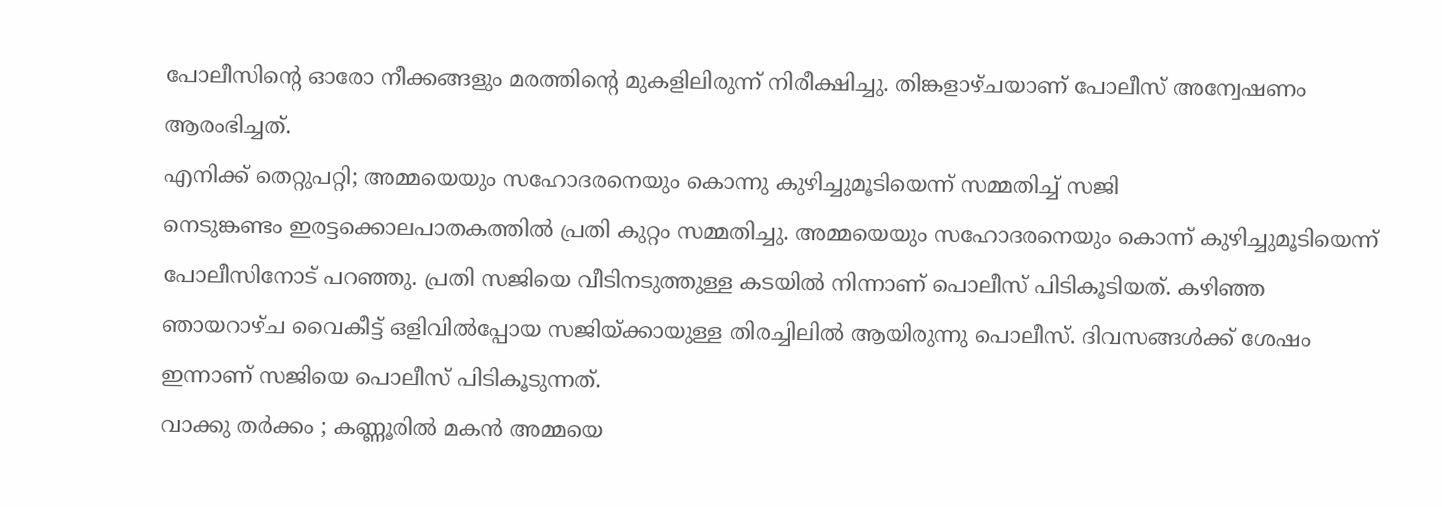പോലീസിന്റെ ഓരോ നീക്കങ്ങളും മരത്തിന്റെ മുകളിലിരുന്ന് നിരീക്ഷിച്ചു. തിങ്കളാഴ്ചയാണ് പോലീസ് അന്വേഷണം ആരംഭിച്ചത്.
എനിക്ക് തെറ്റുപറ്റി; അമ്മയെയും സഹോദരനെയും കൊന്നു കുഴിച്ചുമൂടിയെന്ന് സമ്മതിച്ച് സജി
നെടുങ്കണ്ടം ഇരട്ടക്കൊലപാതകത്തിൽ പ്രതി കുറ്റം സമ്മതിച്ചു. അമ്മയെയും സഹോദരനെയും കൊന്ന് കുഴിച്ചുമൂടിയെന്ന് പോലീസിനോട് പറഞ്ഞു. പ്രതി സജിയെ വീടിനടുത്തുള്ള കടയിൽ നിന്നാണ് പൊലീസ് പിടികൂടിയത്. കഴിഞ്ഞ ഞായറാഴ്ച വൈകീട്ട് ഒളിവിൽപ്പോയ സജിയ്ക്കായുള്ള തിരച്ചിലിൽ ആയിരുന്നു പൊലീസ്. ദിവസങ്ങൾക്ക് ശേഷം ഇന്നാണ് സജിയെ പൊലീസ് പിടികൂടുന്നത്.
വാക്കു തർക്കം ; കണ്ണൂരിൽ മകൻ അമ്മയെ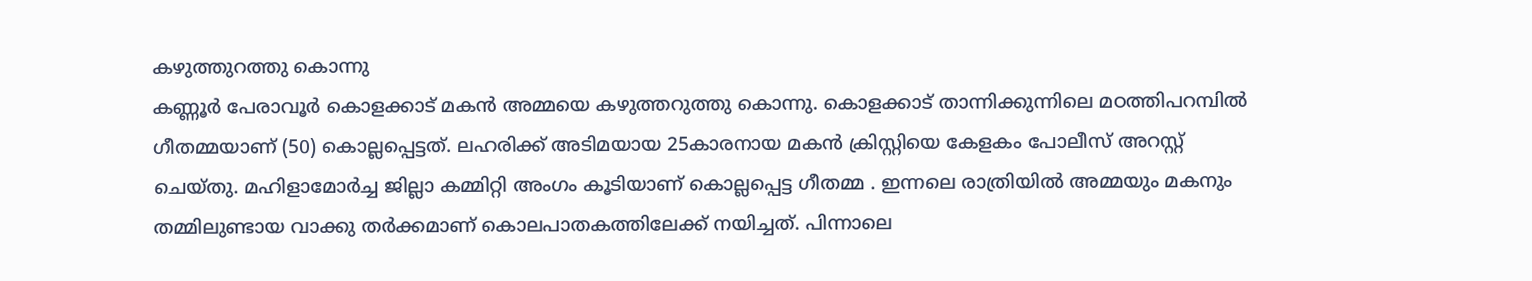കഴുത്തുറത്തു കൊന്നു
കണ്ണൂർ പേരാവൂർ കൊളക്കാട് മകൻ അമ്മയെ കഴുത്തറുത്തു കൊന്നു. കൊളക്കാട് താന്നിക്കുന്നിലെ മഠത്തിപറമ്പിൽ ഗീതമ്മയാണ് (50) കൊല്ലപ്പെട്ടത്. ലഹരിക്ക് അടിമയായ 25കാരനായ മകൻ ക്രിസ്റ്റിയെ കേളകം പോലീസ് അറസ്റ്റ് ചെയ്തു. മഹിളാമോർച്ച ജില്ലാ കമ്മിറ്റി അംഗം കൂടിയാണ് കൊല്ലപ്പെട്ട ഗീതമ്മ . ഇന്നലെ രാത്രിയിൽ അമ്മയും മകനും തമ്മിലുണ്ടായ വാക്കു തർക്കമാണ് കൊലപാതകത്തിലേക്ക് നയിച്ചത്. പിന്നാലെ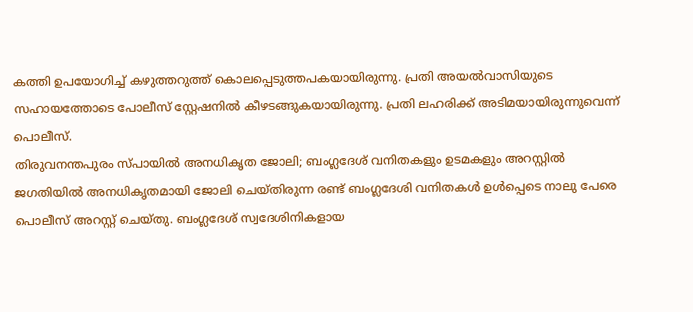കത്തി ഉപയോഗിച്ച് കഴുത്തറുത്ത് കൊലപ്പെടുത്തപകയായിരുന്നു. പ്രതി അയൽവാസിയുടെ സഹായത്തോടെ പോലീസ് സ്റ്റേഷനിൽ കീഴടങ്ങുകയായിരുന്നു. പ്രതി ലഹരിക്ക് അടിമയായിരുന്നുവെന്ന് പൊലീസ്.
തിരുവനന്തപുരം സ്പായില്‍ അനധികൃത ജോലി; ബംഗ്ലദേശ് വനിതകളും ഉടമകളും അറസ്റ്റിൽ
ജഗതിയിൽ അനധികൃതമായി ജോലി ചെയ്തിരുന്ന രണ്ട് ബംഗ്ലദേശി വനിതകള്‍ ഉള്‍പ്പെടെ നാലു പേരെ പൊലീസ് അറസ്റ്റ് ചെയ്തു. ബംഗ്ലദേശ് സ്വദേശിനികളായ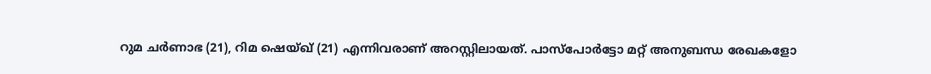റുമ ചര്‍ണാഭ (21), റിമ ഷെയ്ഖ് (21) എന്നിവരാണ് അറസ്റ്റിലായത്. പാസ്‌പോര്‍ട്ടോ മറ്റ് അനുബന്ധ രേഖകളോ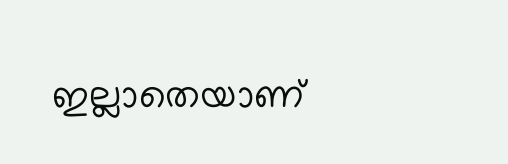ഇല്ലാതെയാണ്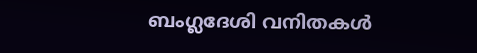ബംഗ്ലദേശി വനിതകള്‍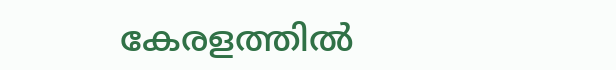കേരളത്തില്‍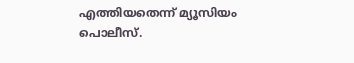എത്തിയതെന്ന് മ്യൂസിയം പൊലീസ്.